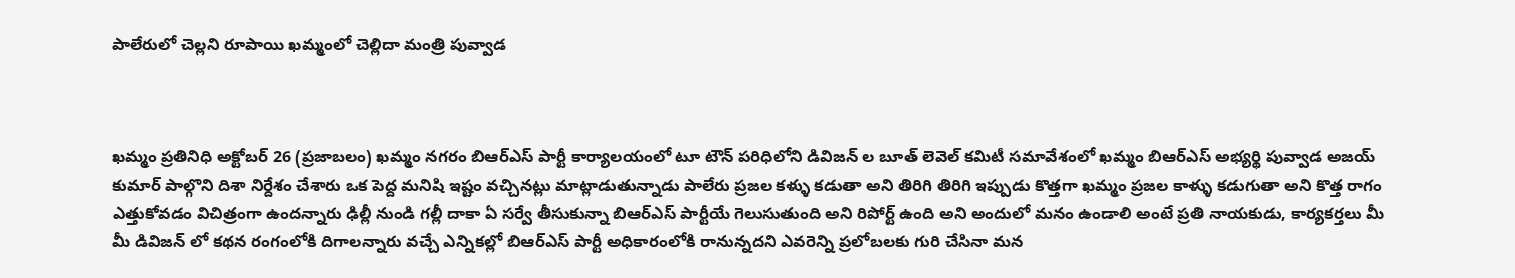పాలేరులో చెల్లని రూపాయి ఖమ్మంలో చెల్లిదా మంత్రి పువ్వాడ



ఖమ్మం ప్రతినిధి అక్టోబర్ 26 (ప్రజాబలం) ఖమ్మం నగరం బిఆర్ఎస్ పార్టీ కార్యాలయంలో టూ టౌన్ పరిధిలోని డివిజన్ ల బూత్ లెవెల్ కమిటీ సమావేశంలో ఖమ్మం బిఆర్ఎస్ అభ్యర్థి పువ్వాడ అజయ్ కుమార్ పాల్గొని దిశా నిర్దేశం చేశారు ఒక పెద్ద మనిషి ఇష్టం వచ్చినట్లు మాట్లాడుతున్నాడు పాలేరు ప్రజల కళ్ళు కడుతా అని తిరిగి తిరిగి ఇప్పుడు కొత్తగా ఖమ్మం ప్రజల కాళ్ళు కడుగుతా అని కొత్త రాగం ఎత్తుకోవడం విచిత్రంగా ఉందన్నారు ఢిల్లీ నుండి గల్లీ దాకా ఏ సర్వే తీసుకున్నా బిఆర్ఎస్ పార్టీయే గెలుసుతుంది అని రిపోర్ట్ ఉంది అని అందులో మనం ఉండాలి అంటే ప్రతి నాయకుడు, కార్యకర్తలు మీ మీ డివిజన్ లో కథన రంగంలోకి దిగాలన్నారు వచ్చే ఎన్నికల్లో బిఆర్ఎస్ పార్టీ అధికారంలోకి రానున్నదని ఎవరెన్ని ప్రలోబలకు గురి చేసినా మన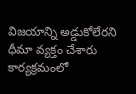విజయాన్ని అడ్డుకోలేరని ధీమా వ్యక్తం చేశారు కార్యక్రమంలో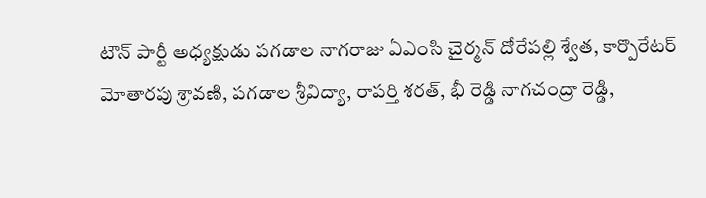టౌన్ పార్టీ అధ్యక్షుడు పగడాల నాగరాజు ఏఎంసి చైర్మన్ దోరేపల్లి శ్వేత, కార్పొరేటర్ మోతారపు శ్రావణి, పగడాల శ్రీవిద్యా, రాపర్తి శరత్, భీ రెడ్డి నాగచంద్రా రెడ్డి,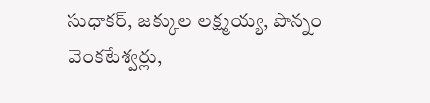సుధాకర్, జక్కుల లక్ష్మయ్య, పొన్నం వెంకటేశ్వర్లు,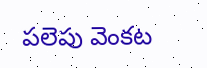పలెపు వెంకట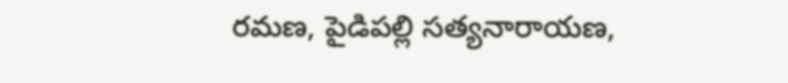రమణ, పైడిపల్లి సత్యనారాయణ,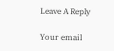Leave A Reply

Your email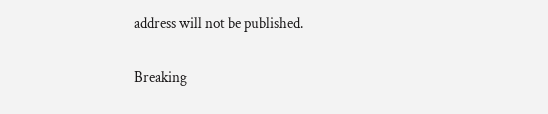address will not be published.

Breaking